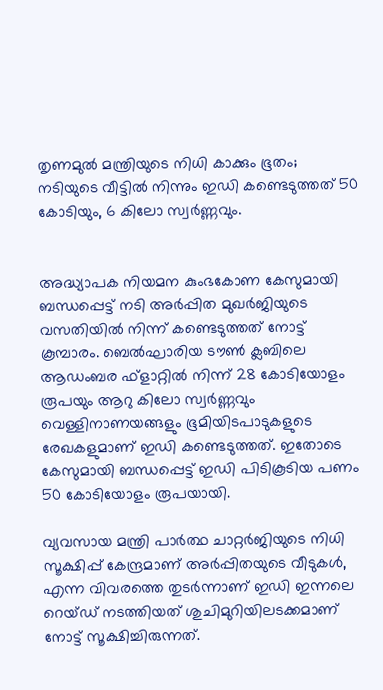തൃണമുൽ മന്ത്രിയുടെ നിധി കാക്കും ഭൂതം; നടിയുടെ വീട്ടിൽ നിന്നും ഇഡി കണ്ടെടുത്തത് 50 കോടിയും, 6 കിലോ സ്വർണ്ണവും.


അദ്ധ്യാപക നിയമന കുംഭകോണ കേസുമായി ബന്ധപ്പെട്ട് നടി അർപ്പിത മുഖർജിയുടെ വസതിയിൽ നിന്ന് കണ്ടെടുത്തത് നോട്ട് കൂമ്പാരം. ബെൽഘാരിയ ടൗൺ ക്ലബിലെ ആഡംബര ഫ്‌ളാറ്റിൽ നിന്ന് 28 കോടിയോളം രൂപയും ആറു കിലോ സ്വർണ്ണവും വെള്ളിനാണയങ്ങളും ഭൂമിയിടപാടുകളുടെ രേഖകളുമാണ് ഇഡി കണ്ടെടുത്തത്. ഇതോടെ കേസുമായി ബന്ധപ്പെട്ട് ഇഡി പിടികൂടിയ പണം 50 കോടിയോളം രൂപയായി.

വ്യവസായ മന്ത്രി പാർത്ഥ ചാറ്റർജിയുടെ നിധി സൂക്ഷിപ്പ് കേന്ദ്രമാണ് അർപ്പിതയുടെ വീടുകൾ, എന്ന വിവരത്തെ തുടർന്നാണ് ഇഡി ഇന്നലെ റെയ്ഡ് നടത്തിയത് ശുചിമുറിയിലടക്കമാണ് നോട്ട് സൂക്ഷിച്ചിരുന്നത്.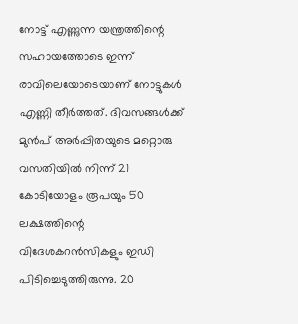നോട്ട് എണ്ണുന്ന യന്ത്രത്തിന്റെ സഹായത്തോടെ ഇന്ന് രാവിലെയോടെയാണ് നോട്ടുകൾ എണ്ണി തീർത്തത്. ദിവസങ്ങൾക്ക് മുൻപ് അർപ്പിതയുടെ മറ്റൊരു വസതിയിൽ നിന്ന് 21 കോടിയോളം രൂപയും 50 ലക്ഷത്തിന്റെ വിദേശകറൻസികളും ഇഡി പിടിച്ചെടുത്തിരുന്നു. 20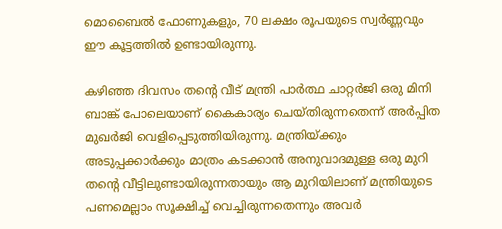മൊബൈൽ ഫോണുകളും, 70 ലക്ഷം രൂപയുടെ സ്വർണ്ണവും ഈ കൂട്ടത്തിൽ ഉണ്ടായിരുന്നു.

കഴിഞ്ഞ ദിവസം തന്റെ വീട് മന്ത്രി പാർത്ഥ ചാറ്റർജി ഒരു മിനി ബാങ്ക് പോലെയാണ് കൈകാര്യം ചെയ്തിരുന്നതെന്ന് അർപ്പിത മുഖർജി വെളിപ്പെടുത്തിയിരുന്നു. മന്ത്രിയ്‌ക്കും അടുപ്പക്കാർക്കും മാത്രം കടക്കാൻ അനുവാദമുള്ള ഒരു മുറി തന്റെ വീട്ടിലുണ്ടായിരുന്നതായും ആ മുറിയിലാണ് മന്ത്രിയുടെ പണമെല്ലാം സൂക്ഷിച്ച് വെച്ചിരുന്നതെന്നും അവർ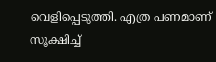വെളിപ്പെടുത്തി. എത്ര പണമാണ് സൂക്ഷിച്ച്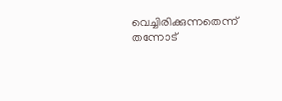വെച്ചിരിക്കുന്നതെന്ന് തന്നോട്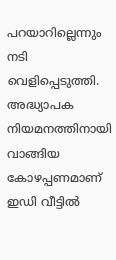പറയാറില്ലെന്നും നടി വെളിപ്പെടുത്തി. അദ്ധ്യാപക നിയമനത്തിനായി വാങ്ങിയ കോഴപ്പണമാണ് ഇഡി വീട്ടിൽ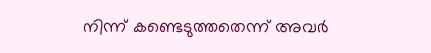നിന്ന് കണ്ടെടുത്തതെന്ന് അവർ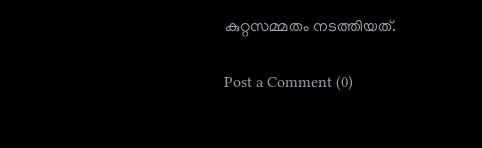കുറ്റസമ്മതം നടത്തിയത്.

Post a Comment (0)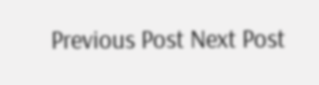Previous Post Next Post